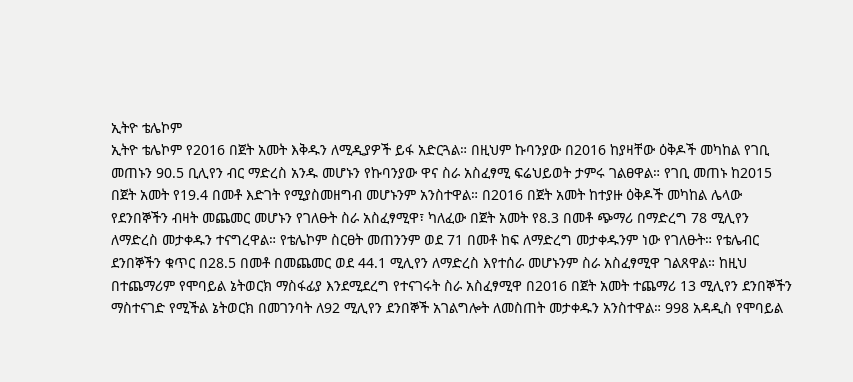ኢትዮ ቴሌኮም
ኢትዮ ቴሌኮም የ2016 በጀት አመት እቅዱን ለሚዲያዎች ይፋ አድርጓል። በዚህም ኩባንያው በ2016 ከያዛቸው ዕቅዶች መካከል የገቢ መጠኑን 90.5 ቢሊየን ብር ማድረስ አንዱ መሆኑን የኩባንያው ዋና ስራ አስፈፃሚ ፍሬህይወት ታምሩ ገልፀዋል። የገቢ መጠኑ ከ2015 በጀት አመት የ19.4 በመቶ እድገት የሚያስመዘግብ መሆኑንም አንስተዋል። በ2016 በጀት አመት ከተያዙ ዕቅዶች መካከል ሌላው የደንበኞችን ብዛት መጨመር መሆኑን የገለፁት ስራ አስፈፃሚዋ፣ ካለፈው በጀት አመት የ8.3 በመቶ ጭማሪ በማድረግ 78 ሚሊየን ለማድረስ መታቀዱን ተናግረዋል። የቴሌኮም ስርፀት መጠንንም ወደ 71 በመቶ ከፍ ለማድረግ መታቀዱንም ነው የገለፁት። የቴሌብር ደንበኞችን ቁጥር በ28.5 በመቶ በመጨመር ወደ 44.1 ሚሊየን ለማድረስ እየተሰራ መሆኑንም ስራ አስፈፃሚዋ ገልጸዋል። ከዚህ በተጨማሪም የሞባይል ኔትወርክ ማስፋፊያ እንደሚደረግ የተናገሩት ስራ አስፈፃሚዋ በ2016 በጀት አመት ተጨማሪ 13 ሚሊየን ደንበኞችን ማስተናገድ የሚችል ኔትወርክ በመገንባት ለ92 ሚሊየን ደንበኞች አገልግሎት ለመስጠት መታቀዱን አንስተዋል። 998 አዳዲስ የሞባይል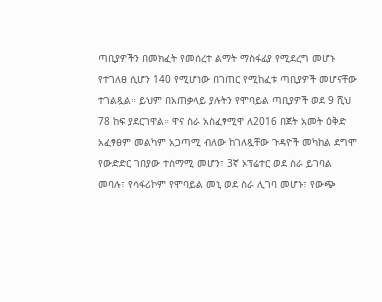ጣቢያዎችን በመክፈት የመሰረተ ልማት ማስፋፊያ የሚደረግ መሆኑ የተገለፀ ሲሆን 140 የሚሆነው በገጠር የሚከፈቱ ጣቢያዎች መሆናቸው ተገልጿል። ይህም በአጠቃላይ ያሉትን የሞባይል ጣቢያዎች ወደ 9 ሺህ 78 ከፍ ያደርገዋል። ዋና ስራ አስፈፃሚዋ ለ2016 በጀት አመት ዕቅድ አፈፃፀም መልካም አጋጣሚ ብለው ከገለጿቸው ጉዳዮች መካከል ደግሞ የውድድር ገበያው ተስማሚ መሆን፣ 3ኛ ኦፕሬተር ወደ ስራ ይገባል መባሉ፣ የሳፋሪኮም የሞባይል መኒ ወደ ስራ ሊገባ መሆኑ፣ የውጭ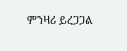ምንዛሪ ይረጋጋል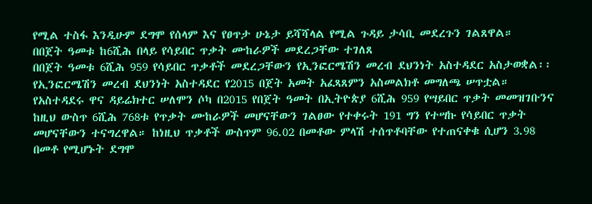የሚል ተስፋ እንዲሁም ደግሞ የሰላም እና የፀጥታ ሁኔታ ይሻሻላል የሚል ጉዳይ ታሳቢ መደረጉን ገልጸዋል።
በበጀት ዓመቱ ከ6ሺሕ በላይ የሳይበር ጥቃት ሙከራዎች መደረጋቸው ተገለጸ
በበጀት ዓመቱ 6ሺሕ 959 የሳይበር ጥቃቶች መደረጋቸውን የኢንፎርሜሽን መረብ ደህንነት አስተዳደር አስታወቋል፡፡ የኢንፎርሜሽን መረብ ደህንነት አስተዳደር የ2015 በጀት አመት አፈጻጸምን አስመልክቶ መግለጫ ሠጥቷል። የአስተዳደሩ ዋና ዳይሬክተር ሠለሞን ሶካ በ2015 የበጀት ዓመት በኢትዮጵያ 6ሺሕ 959 የሣይበር ጥቃት መመዝገቡንና ከዚህ ውስጥ 6ሺሕ 768ቱ የጥቃት ሙከራዎች መሆናቸውን ገልፀው የተቀሩት 191 ግን የተሣኩ የሳይበር ጥቃት መሆናቸውን ተናግረዋል። ከነዚህ ጥቃቶች ውስጥም 96.02 በመቶው ምላሽ ተሰጥቶባቸው የተጠናቀቁ ሲሆን 3.98 በመቶ የሚሆኑት ደግሞ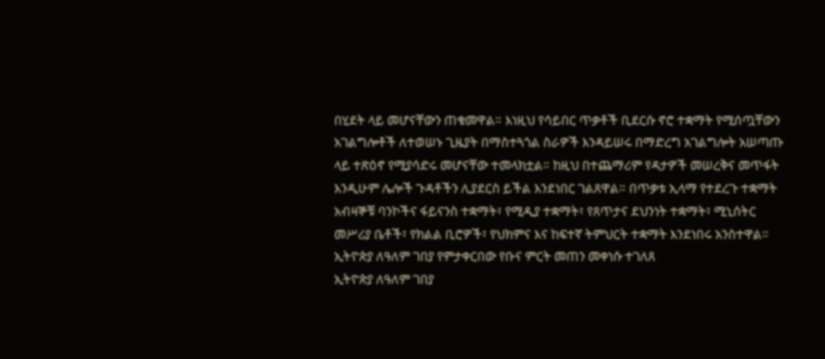በሂደት ላይ መሆናቸውን ጠቁመዋል። እነዚህ የሳይበር ጥቃቶች ቢደርሱ ኖሮ ተቋማት የሚሰጧቸውን አገልግሎቶች ለተወሠኑ ጊዜያት በማስተጓጎል ስራዎች እንዳይሠሩ በማድረግ አገልግሎት አሠጣጡ ላይ ተጽዕኖ የሚያሳድሩ መሆናቸው ተመላክቷል። ከዚህ በተጨማሪም የዳታዎች መሠረቅና መጥፋት እንዲሁም ሌሎች ጉዳቶችን ሊያደርስ ይችል እንደነበር ገልጸዋል። በጥቃቱ ኢላማ የተደረጉ ተቋማት አብዛኞቹ ባንኮችና ፋይናንስ ተቋማት፣ የሚዲያ ተቋማት፣ የጸጥታና ደህንነት ተቋማት፣ ሚኒሰትር መሥሪያ ቤቶች፣ የክልል ቢሮዎች፣ የህክምና እና ከፍተኛ ትምህርት ተቋማት እንደነበሩ አንስተዋል።
ኢትዮጵያ ለዓለም ገበያ የምታቀርበው የቡና ምርት መጠን መቀነሱ ተገለጸ
ኢትዮጵያ ለዓለም ገበያ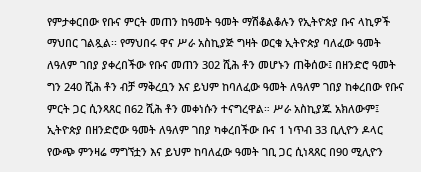የምታቀርበው የቡና ምርት መጠን ከዓመት ዓመት ማሽቆልቆሉን የኢትዮጵያ ቡና ላኪዎች ማህበር ገልጿል፡፡ የማህበሩ ዋና ሥራ አስኪያጅ ግዛት ወርቁ ኢትዮጵያ ባለፈው ዓመት ለዓለም ገበያ ያቀረበችው የቡና መጠን 302 ሺሕ ቶን መሆኑን ጠቅሰው፤ በዘንድሮ ዓመት ግን 240 ሺሕ ቶን ብቻ ማቅረቧን እና ይህም ከባለፈው ዓመት ለዓለም ገበያ ከቀረበው የቡና ምርት ጋር ሲንጻጸር በ62 ሺሕ ቶን መቀነሱን ተናግረዋል። ሥራ አስኪያጁ አክለውም፤ ኢትዮጵያ በዘንድሮው ዓመት ለዓለም ገበያ ካቀረበችው ቡና 1 ነጥብ 33 ቢሊዮን ዶላር የውጭ ምንዛሬ ማግኘቷን እና ይህም ከባለፈው ዓመት ገቢ ጋር ሲነጻጸር በ90 ሚሊዮን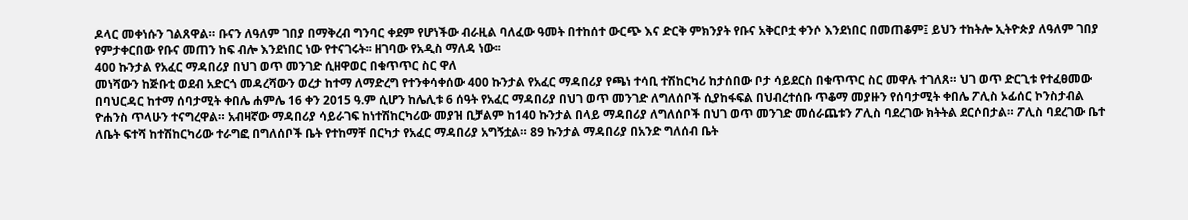ዶላር መቀነሱን ገልጸዋል። ቡናን ለዓለም ገበያ በማቅረብ ግንባር ቀደም የሆነችው ብራዚል ባለፈው ዓመት በተከሰተ ውርጭ እና ድርቅ ምክንያት የቡና አቅርቦቷ ቀንሶ እንደነበር በመጠቆም፤ ይህን ተከትሎ ኢትዮጵያ ለዓለም ገበያ የምታቀርበው የቡና መጠን ከፍ ብሎ እንደነበር ነው የተናገሩት፡፡ ዘገባው የአዲስ ማለዳ ነው፡፡
400 ኩንታል የአፈር ማዳበሪያ በህገ ወጥ መንገድ ሲዘዋወር በቁጥጥር ስር ዋለ
መነሻውን ከጅቡቲ ወደብ አድርጎ መዳረሻውን ወረታ ከተማ ለማድረግ የተንቀሳቀሰው 400 ኩንታል የአፈር ማዳበሪያ የጫነ ተሳቢ ተሽከርካሪ ከታሰበው ቦታ ሳይደርስ በቁጥጥር ስር መዋሉ ተገለጸ። ህገ ወጥ ድርጊቱ የተፈፀመው በባህርዳር ከተማ ሰባታሚት ቀበሌ ሐምሌ 16 ቀን 2015 ዓ.ም ሲሆን ከሌሊቱ 6 ሰዓት የአፈር ማዳበሪያ በህገ ወጥ መንገድ ለግለሰቦች ሲያከፋፍል በህብረተሰቡ ጥቆማ መያዙን የሰባታሚት ቀበሌ ፖሊስ ኦፊሰር ኮንስታብል ዮሐንስ ጥላሁን ተናግረዋል። አብዛኛው ማዳበሪያ ሳይራገፍ ከነተሽከርካሪው መያዝ ቢቻልም ከ140 ኩንታል በላይ ማዳበሪያ ለግለሰቦች በህገ ወጥ መንገድ መሰራጨቱን ፖሊስ ባደረገው ክትትል ደርሶበታል። ፖሊስ ባደረገው ቤተ ለቤት ፍተሻ ከተሽከርካሪው ተራግፎ በግለሰቦች ቤት የተከማቸ በርካታ የአፈር ማዳበሪያ አግኝቷል። 89 ኩንታል ማዳበሪያ በአንድ ግለሰብ ቤት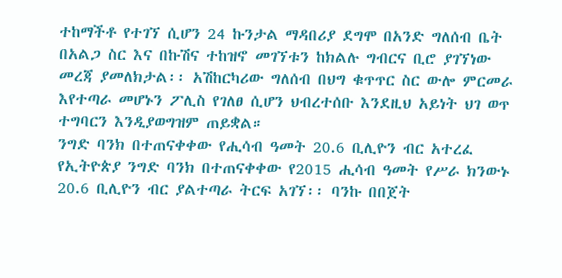ተከማችቶ የተገኘ ሲሆን 24 ኩንታል ማዳበሪያ ደግሞ በአንድ ግለሰብ ቤት በአልጋ ስር እና በኩሽና ተከዝኖ መገኘቱን ከክልሉ ግብርና ቢሮ ያገኘነው መረጃ ያመለክታል፡፡ አሽከርካሪው ግለሰብ በህግ ቁጥጥር ስር ውሎ ምርመራ እየተጣራ መሆኑን ፖሊስ የገለፀ ሲሆን ህብረተሰቡ እንደዚህ አይነት ህገ ወጥ ተግባርን እንዲያወግዝም ጠይቋል።
ንግድ ባንክ በተጠናቀቀው የሒሳብ ዓመት 20.6 ቢሊዮን ብር አተረፈ
የኢትዮጵያ ንግድ ባንክ በተጠናቀቀው የ2015 ሒሳብ ዓመት የሥራ ክንውኑ 20.6 ቢሊዮን ብር ያልተጣራ ትርፍ አገኘ፡፡ ባንኩ በበጀት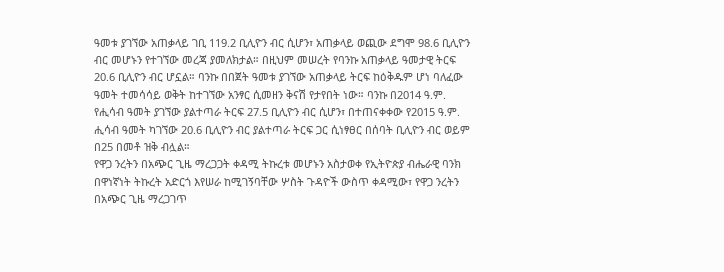ዓመቱ ያገኘው አጠቃላይ ገቢ 119.2 ቢሊዮን ብር ሲሆን፣ አጠቃላይ ወጪው ደግሞ 98.6 ቢሊዮን ብር መሆኑን የተገኘው መረጃ ያመለክታል። በዚህም መሠረት የባንኩ አጠቃላይ ዓመታዊ ትርፍ 20.6 ቢሊዮን ብር ሆኗል። ባንኩ በበጀት ዓመቱ ያገኘው አጠቃላይ ትርፍ ከዕቅዱም ሆነ ባለፈው ዓመት ተመሳሳይ ወቅት ከተገኘው አንፃር ሲመዘን ቅናሽ የታየበት ነው። ባንኩ በ2014 ዓ.ም. የሒሳብ ዓመት ያገኘው ያልተጣራ ትርፍ 27.5 ቢሊዮን ብር ሲሆን፣ በተጠናቀቀው የ2015 ዓ.ም. ሒሳብ ዓመት ካገኘው 20.6 ቢሊዮን ብር ያልተጣራ ትርፍ ጋር ሲነፃፀር በሰባት ቢሊዮን ብር ወይም በ25 በመቶ ዝቅ ብሏል።
የዋጋ ንረትን በአጭር ጊዜ ማረጋጋት ቀዳሚ ትኩረቱ መሆኑን አስታወቀ የኢትዮጵያ ብሔራዊ ባንክ በዋነኛነት ትኩረት አድርጎ እየሠራ ከሚገኝባቸው ሦስት ጉዳዮች ውስጥ ቀዳሚው፣ የዋጋ ንረትን በአጭር ጊዜ ማረጋገጥ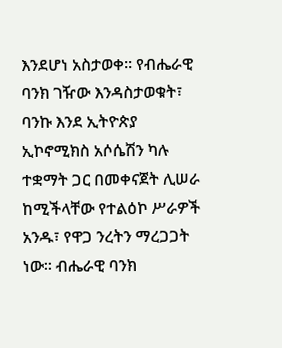እንደሆነ አስታወቀ፡፡ የብሔራዊ ባንክ ገዥው እንዳስታወቁት፣ ባንኩ እንደ ኢትዮጵያ ኢኮኖሚክስ አሶሴሽን ካሉ ተቋማት ጋር በመቀናጀት ሊሠራ ከሚችላቸው የተልዕኮ ሥራዎች አንዱ፣ የዋጋ ንረትን ማረጋጋት ነው፡፡ ብሔራዊ ባንክ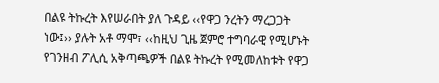በልዩ ትኩረት እየሠራበት ያለ ጉዳይ ‹‹የዋጋ ንረትን ማረጋጋት ነው፤›› ያሉት አቶ ማሞ፣ ‹‹ከዚህ ጊዜ ጀምሮ ተግባራዊ የሚሆኑት የገንዘብ ፖሊሲ አቅጣጫዎች በልዩ ትኩረት የሚመለከቱት የዋጋ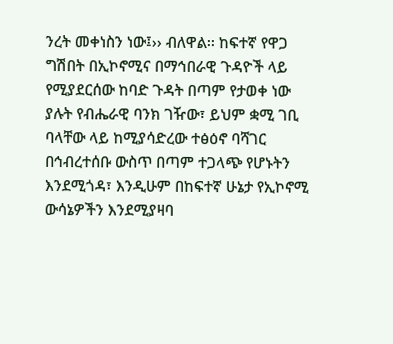ንረት መቀነስን ነው፤›› ብለዋል፡፡ ከፍተኛ የዋጋ ግሽበት በኢኮኖሚና በማኅበራዊ ጉዳዮች ላይ የሚያደርሰው ከባድ ጉዳት በጣም የታወቀ ነው ያሉት የብሔራዊ ባንክ ገዥው፣ ይህም ቋሚ ገቢ ባላቸው ላይ ከሚያሳድረው ተፅዕኖ ባሻገር በኅብረተሰቡ ውስጥ በጣም ተጋላጭ የሆኑትን እንደሚጎዳ፣ እንዲሁም በከፍተኛ ሁኔታ የኢኮኖሚ ውሳኔዎችን እንደሚያዛባ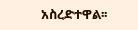አስረድተዋል፡፡